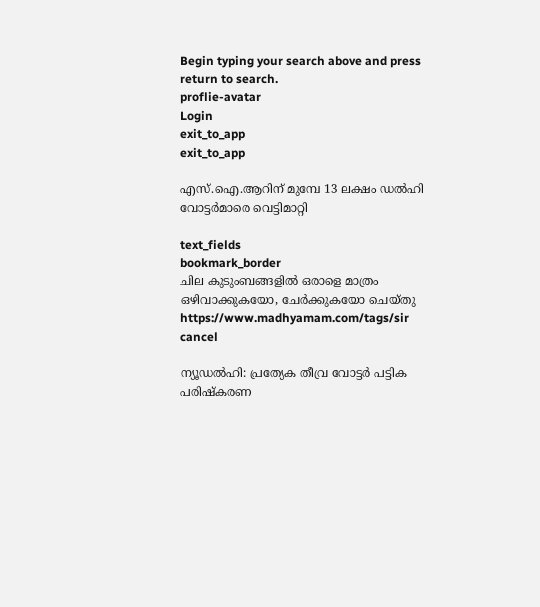Begin typing your search above and press return to search.
proflie-avatar
Login
exit_to_app
exit_to_app

എസ്.ഐ.ആറിന് മുമ്പേ 13 ലക്ഷം ഡൽഹി വോട്ടർമാരെ വെട്ടിമാറ്റി

text_fields
bookmark_border
ചില കുടുംബങ്ങളിൽ ഒരാളെ മാത്രം ഒഴിവാക്കുകയോ, ചേർക്കുകയോ ചെയ്തു
https://www.madhyamam.com/tags/sir
cancel

ന്യൂഡൽഹി: പ്രത്യേക തീവ്ര വോട്ടർ പട്ടിക പരിഷ്കരണ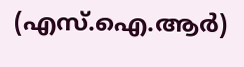(എസ്.ഐ.ആർ)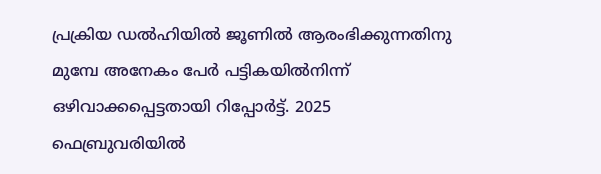പ്രക്രിയ ഡൽഹിയിൽ ജൂണിൽ ആരംഭിക്കുന്നതിനു മുമ്പേ അനേകം പേർ പട്ടികയിൽനിന്ന് ഒഴിവാക്കപ്പെട്ടതായി റിപ്പോർട്ട്. 2025 ഫെബ്രുവരിയിൽ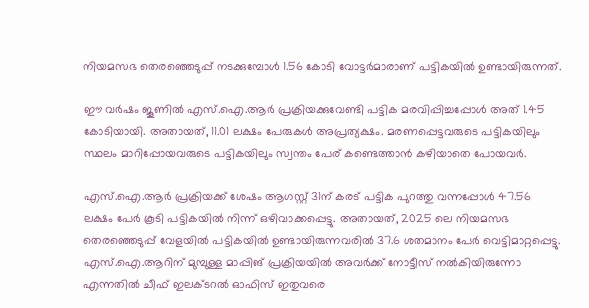നിയമസഭ തെരഞ്ഞെടുപ്പ് നടക്കുമ്പോൾ 1.56 കോടി വോട്ടർമാരാണ് പട്ടികയിൽ ഉണ്ടായിരുന്നത്.

ഈ വർഷം ജൂണിൽ എസ്.ഐ.ആർ പ്രക്രിയക്കുവേണ്ടി പട്ടിക മരവിപ്പിച്ചപ്പോൾ അത് 1.45 കോടിയായി. അതായത്, 11.01 ലക്ഷം പേരുകൾ അപ്രത്യക്ഷം. മരണപ്പെട്ടവരുടെ പട്ടികയിലും സ്ഥലം മാറിപ്പോയവരുടെ പട്ടികയിലും സ്വന്തം പേര് കണ്ടെത്താൻ കഴിയാതെ പോയവർ.

എസ്.ഐ.ആർ പ്രക്രിയക്ക് ശേഷം ആഗസ്റ്റ് 31ന് കരട് പട്ടിക പുറത്തു വന്നപ്പോൾ 47.56 ലക്ഷം പേർ കൂടി പട്ടികയിൽ നിന്ന് ഒഴിവാക്കപ്പെട്ടു. അതായത്, 2025 ലെ നിയമസഭ തെരഞ്ഞെടുപ്പ് വേളയിൽ പട്ടികയിൽ ഉണ്ടായിരുന്നവരിൽ 37.6 ശതമാനം പേർ വെട്ടിമാറ്റപ്പെട്ടു. എസ്.ഐ.ആറിന് മുമ്പുള്ള മാപ്പിങ് പ്രക്രിയയിൽ അവർക്ക് നോട്ടീസ് നൽകിയിരുന്നോ എന്നതിൽ ചീഫ് ഇലക്‌ടറൽ ഓഫിസ് ഇതുവരെ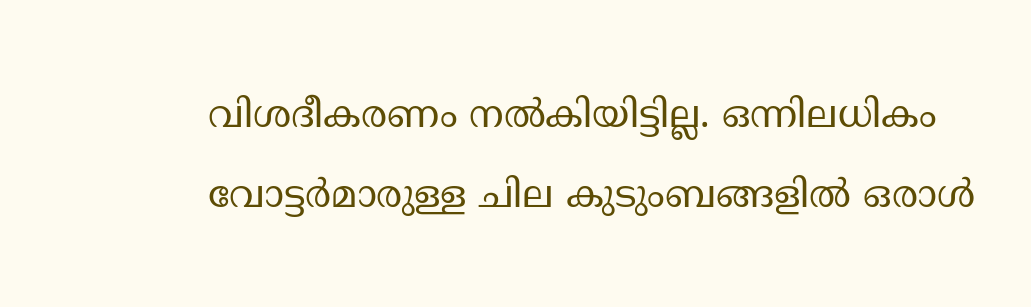വിശദീകരണം നൽകിയിട്ടില്ല. ഒന്നിലധികം വോട്ടർമാരുള്ള ചില കുടുംബങ്ങളിൽ ഒരാൾ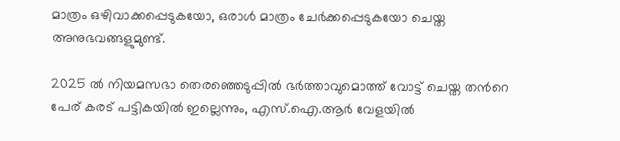മാത്രം ഒഴിവാക്കപ്പെടുകയോ, ഒരാൾ മാത്രം ചേർക്കപ്പെടുകയോ ചെയ്ത അനുഭവങ്ങളുമുണ്ട്.

2025 ൽ നിയമസഭാ തെരഞ്ഞെടുപ്പിൽ ഭർത്താവുമൊത്ത് വോട്ട് ചെയ്ത തന്‍റെ പേര് കരട് പട്ടികയിൽ ഇല്ലെന്നും, എസ്.ഐ.ആർ വേളയിൽ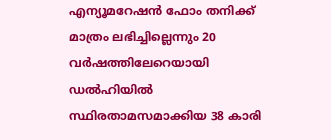എന്യൂമറേഷൻ ഫോം തനിക്ക് മാത്രം ലഭിച്ചില്ലെന്നും 20 വർഷത്തിലേറെയായി ഡൽഹിയിൽ സ്ഥിരതാമസമാക്കിയ 38 കാരി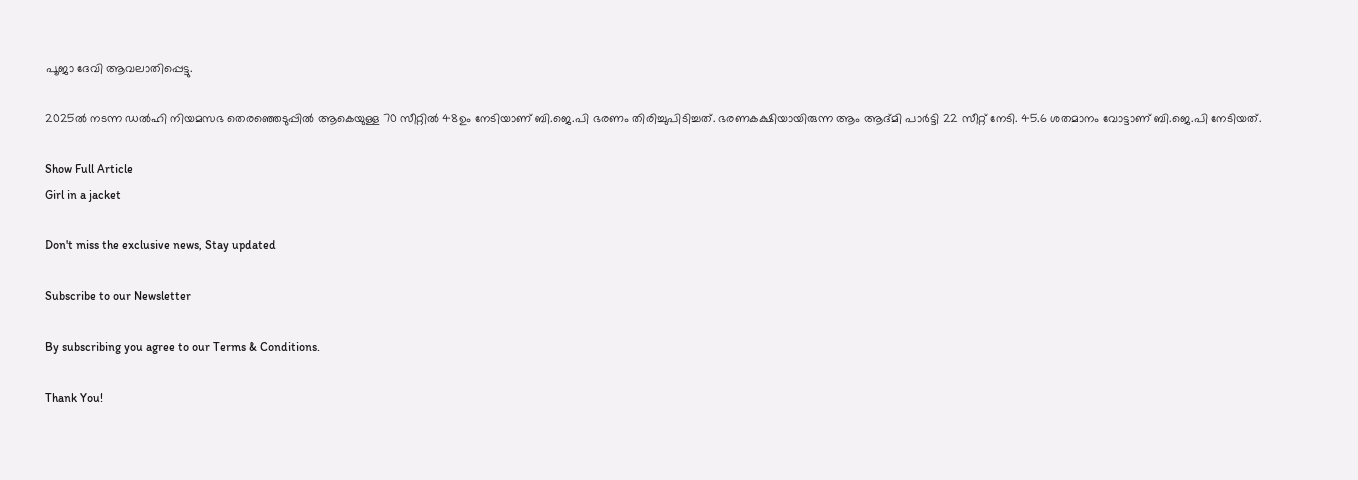പൂജാ ദേവി ആവലാതിപ്പെട്ടു.

2025ൽ നടന്ന ഡൽഹി നിയമസഭ തെരഞ്ഞെടുപ്പിൽ ആകെയുള്ള 70 സീറ്റിൽ 48ഉം നേടിയാണ് ബി.ജെ.പി ഭരണം തിരിച്ചുപിടിച്ചത്. ഭരണകക്ഷിയായിരുന്ന ആം ആദ്മി പാർട്ടി 22 സീറ്റ് നേടി. 45.6 ശതമാനം വോട്ടാണ് ബി.ജെ.പി നേടിയത്.

Show Full Article
Girl in a jacket

Don't miss the exclusive news, Stay updated

Subscribe to our Newsletter

By subscribing you agree to our Terms & Conditions.

Thank You!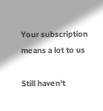Your subscription means a lot to us

Still haven't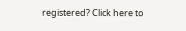registered? Click here to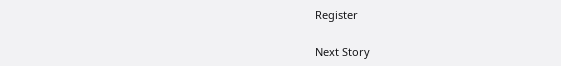Register

Next Story